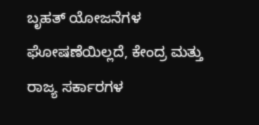ಬೃಹತ್‌ ಯೋಜನೆಗಳ ಘೋಷಣೆಯಿಲ್ಲದೆ, ಕೇಂದ್ರ ಮತ್ತು ರಾಜ್ಯ ಸರ್ಕಾರಗಳ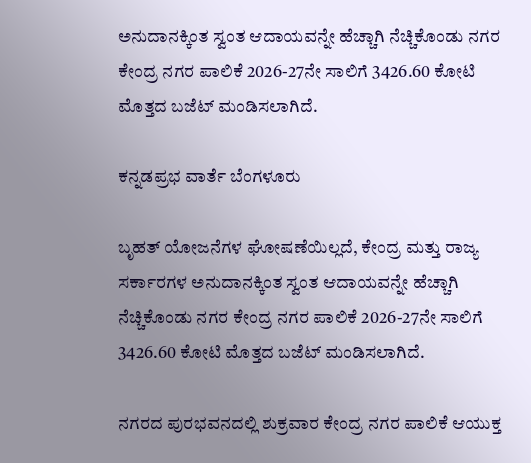ಅನುದಾನಕ್ಕಿಂತ ಸ್ವಂತ ಆದಾಯವನ್ನೇ ಹೆಚ್ಚಾಗಿ ನೆಚ್ಚಿಕೊಂಡು ನಗರ ಕೇಂದ್ರ ನಗರ ಪಾಲಿಕೆ 2026-27ನೇ ಸಾಲಿಗೆ 3426.60 ಕೋಟಿ ಮೊತ್ತದ ಬಜೆಟ್‌ ಮಂಡಿಸಲಾಗಿದೆ.

ಕನ್ನಡಪ್ರಭ ವಾರ್ತೆ ಬೆಂಗಳೂರು

ಬೃಹತ್‌ ಯೋಜನೆಗಳ ಘೋಷಣೆಯಿಲ್ಲದೆ, ಕೇಂದ್ರ ಮತ್ತು ರಾಜ್ಯ ಸರ್ಕಾರಗಳ ಅನುದಾನಕ್ಕಿಂತ ಸ್ವಂತ ಆದಾಯವನ್ನೇ ಹೆಚ್ಚಾಗಿ ನೆಚ್ಚಿಕೊಂಡು ನಗರ ಕೇಂದ್ರ ನಗರ ಪಾಲಿಕೆ 2026-27ನೇ ಸಾಲಿಗೆ 3426.60 ಕೋಟಿ ಮೊತ್ತದ ಬಜೆಟ್‌ ಮಂಡಿಸಲಾಗಿದೆ.

ನಗರದ ಪುರಭವನದಲ್ಲಿ ಶುಕ್ರವಾರ ಕೇಂದ್ರ ನಗರ ಪಾಲಿಕೆ ಆಯುಕ್ತ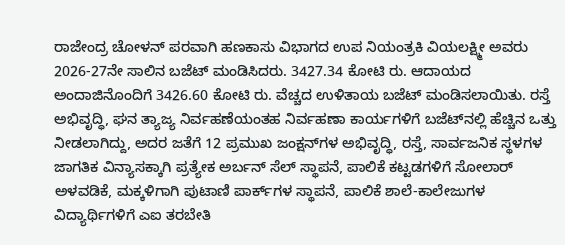ರಾಜೇಂದ್ರ ಚೋಳನ್‌ ಪರವಾಗಿ ಹಣಕಾಸು ವಿಭಾಗದ ಉಪ ನಿಯಂತ್ರಕಿ ವಿಯಲಕ್ಷ್ಮೀ ಅವರು 2026-27ನೇ ಸಾಲಿನ ಬಜೆಟ್‌ ಮಂಡಿಸಿದರು. 3427.34 ಕೋಟಿ ರು. ಆದಾಯದ ಅಂದಾಜಿನೊಂದಿಗೆ 3426.60 ಕೋಟಿ ರು. ವೆಚ್ಚದ ಉಳಿತಾಯ ಬಜೆಟ್‌ ಮಂಡಿಸಲಾಯಿತು. ರಸ್ತೆ ಅಭಿವೃದ್ಧಿ, ಘನ ತ್ಯಾಜ್ಯ ನಿರ್ವಹಣೆಯಂತಹ ನಿರ್ವಹಣಾ ಕಾರ್ಯಗಳಿಗೆ ಬಜೆಟ್‌ನಲ್ಲಿ ಹೆಚ್ಚಿನ ಒತ್ತು ನೀಡಲಾಗಿದ್ದು, ಅದರ ಜತೆಗೆ 12 ಪ್ರಮುಖ ಜಂಕ್ಷನ್‌ಗಳ ಅಭಿವೃದ್ಧಿ, ರಸ್ತೆ, ಸಾರ್ವಜನಿಕ ಸ್ಥಳಗಳ ಜಾಗತಿಕ ವಿನ್ಯಾಸಕ್ಕಾಗಿ ಪ್ರತ್ಯೇಕ ಅರ್ಬನ್‌ ಸೆಲ್‌ ಸ್ಥಾಪನೆ, ಪಾಲಿಕೆ ಕಟ್ಟಡಗಳಿಗೆ ಸೋಲಾರ್‌ ಅಳವಡಿಕೆ, ಮಕ್ಕಳಿಗಾಗಿ ಪುಟಾಣಿ ಪಾರ್ಕ್‌ಗಳ ಸ್ಥಾಪನೆ, ಪಾಲಿಕೆ ಶಾಲೆ-ಕಾಲೇಜುಗಳ ವಿದ್ಯಾರ್ಥಿಗಳಿಗೆ ಎಐ ತರಬೇತಿ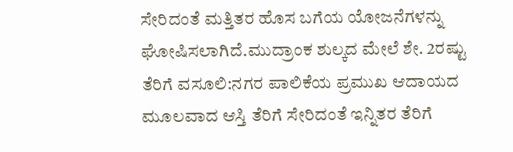ಸೇರಿದಂತೆ ಮತ್ತಿತರ ಹೊಸ ಬಗೆಯ ಯೋಜನೆಗಳನ್ನು ಘೋಷಿಸಲಾಗಿದೆ.ಮುದ್ರಾಂಕ ಶುಲ್ಕದ ಮೇಲೆ ಶೇ. 2ರಷ್ಟು ತೆರಿಗೆ ವಸೂಲಿ:ನಗರ ಪಾಲಿಕೆಯ ಪ್ರಮುಖ ಆದಾಯದ ಮೂಲವಾದ ಆಸ್ತಿ ತೆರಿಗೆ ಸೇರಿದಂತೆ ಇನ್ನಿತರ ತೆರಿಗೆ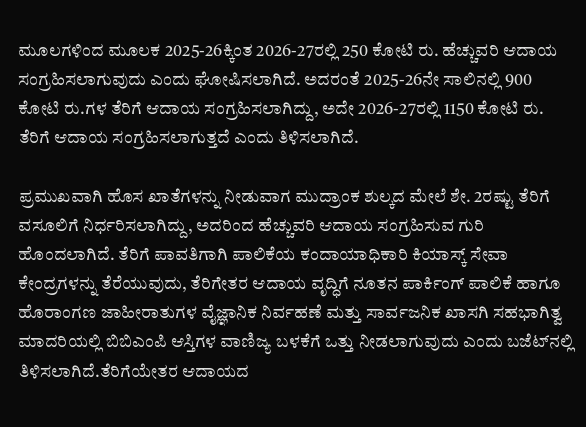ಮೂಲಗಳಿಂದ ಮೂಲಕ 2025-26ಕ್ಕಿಂತ 2026-27ರಲ್ಲಿ 250 ಕೋಟಿ ರು. ಹೆಚ್ಚುವರಿ ಆದಾಯ ಸಂಗ್ರಹಿಸಲಾಗುವುದು ಎಂದು ಘೋಷಿಸಲಾಗಿದೆ. ಅದರಂತೆ 2025-26ನೇ ಸಾಲಿನಲ್ಲಿ 900 ಕೋಟಿ ರು.ಗಳ ತೆರಿಗೆ ಆದಾಯ ಸಂಗ್ರಹಿಸಲಾಗಿದ್ದು, ಅದೇ 2026-27ರಲ್ಲಿ 1150 ಕೋಟಿ ರು. ತೆರಿಗೆ ಆದಾಯ ಸಂಗ್ರಹಿಸಲಾಗುತ್ತದೆ ಎಂದು ತಿಳಿಸಲಾಗಿದೆ.

ಪ್ರಮುಖವಾಗಿ ಹೊಸ ಖಾತೆಗಳನ್ನು ನೀಡುವಾಗ ಮುದ್ರಾಂಕ ಶುಲ್ಕದ ಮೇಲೆ ಶೇ. 2ರಷ್ಟು ತೆರಿಗೆ ವಸೂಲಿಗೆ ನಿರ್ಧರಿಸಲಾಗಿದ್ದು, ಅದರಿಂದ ಹೆಚ್ಚುವರಿ ಆದಾಯ ಸಂಗ್ರಹಿಸುವ ಗುರಿ ಹೊಂದಲಾಗಿದೆ. ತೆರಿಗೆ ಪಾವತಿಗಾಗಿ ಪಾಲಿಕೆಯ ಕಂದಾಯಾಧಿಕಾರಿ ಕಿಯಾಸ್ಕ್‌ ಸೇವಾ ಕೇಂದ್ರಗಳನ್ನು ತೆರೆಯುವುದು, ತೆರಿಗೇತರ ಆದಾಯ ವೃದ್ಧಿಗೆ ನೂತನ ಪಾರ್ಕಿಂಗ್ ಪಾಲಿಕೆ ಹಾಗೂ ಹೊರಾಂಗಣ ಜಾಹೀರಾತುಗಳ ವೈಜ್ಞಾನಿಕ ನಿರ್ವಹಣೆ ಮತ್ತು ಸಾರ್ವಜನಿಕ ಖಾಸಗಿ ಸಹಭಾಗಿತ್ವ ಮಾದರಿಯಲ್ಲಿ ಬಿಬಿಎಂಪಿ ಆಸ್ತಿಗಳ ವಾಣಿಜ್ಯ ಬಳಕೆಗೆ ಒತ್ತು ನೀಡಲಾಗುವುದು ಎಂದು ಬಜೆಟ್‌ನಲ್ಲಿ ತಿಳಿಸಲಾಗಿದೆ.ತೆರಿಗೆಯೇತರ ಆದಾಯದ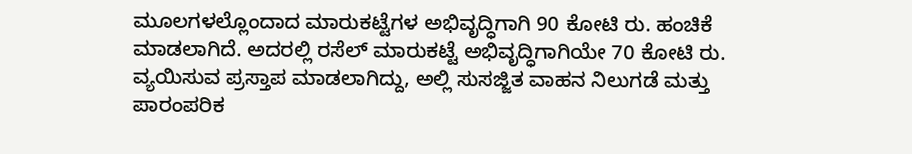ಮೂಲಗಳಲ್ಲೊಂದಾದ ಮಾರುಕಟ್ಟೆಗಳ ಅಭಿವೃದ್ಧಿಗಾಗಿ 90 ಕೋಟಿ ರು. ಹಂಚಿಕೆ ಮಾಡಲಾಗಿದೆ. ಅದರಲ್ಲಿ ರಸೆಲ್‌ ಮಾರುಕಟ್ಟೆ ಅಭಿವೃದ್ಧಿಗಾಗಿಯೇ 70 ಕೋಟಿ ರು. ವ್ಯಯಿಸುವ ಪ್ರಸ್ತಾಪ ಮಾಡಲಾಗಿದ್ದು, ಅಲ್ಲಿ ಸುಸಜ್ಜಿತ ವಾಹನ ನಿಲುಗಡೆ ಮತ್ತು ಪಾರಂಪರಿಕ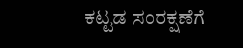ಕಟ್ಟಡ ಸಂರಕ್ಷಣೆಗೆ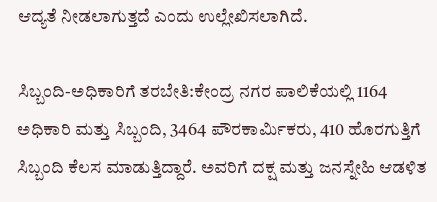ಆದ್ಯತೆ ನೀಡಲಾಗುತ್ತದೆ ಎಂದು ಉಲ್ಲೇಖಿಸಲಾಗಿದೆ.

ಸಿಬ್ಬಂದಿ-ಅಧಿಕಾರಿಗೆ ತರಬೇತಿ:ಕೇಂದ್ರ ನಗರ ಪಾಲಿಕೆಯಲ್ಲಿ 1164 ಅಧಿಕಾರಿ ಮತ್ತು ಸಿಬ್ಬಂದಿ, 3464 ಪೌರಕಾರ್ಮಿಕರು, 410 ಹೊರಗುತ್ತಿಗೆ ಸಿಬ್ಬಂದಿ ಕೆಲಸ ಮಾಡುತ್ತಿದ್ದಾರೆ. ಅವರಿಗೆ ದಕ್ಷ ಮತ್ತು ಜನಸ್ನೇಹಿ ಆಡಳಿತ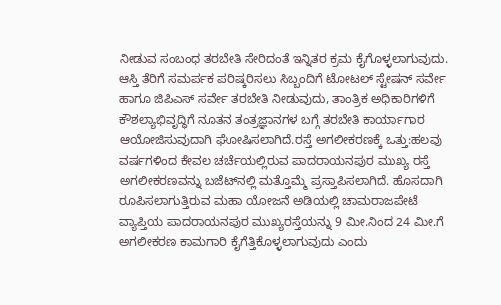ನೀಡುವ ಸಂಬಂಧ ತರಬೇತಿ ಸೇರಿದಂತೆ ಇನ್ನಿತರ ಕ್ರಮ ಕೈಗೊಳ್ಳಲಾಗುವುದು. ಆಸ್ತಿ ತೆರಿಗೆ ಸಮರ್ಪಕ ಪರಿಷ್ಕರಿಸಲು ಸಿಬ್ಬಂದಿಗೆ ಟೋಟಲ್‌ ಸ್ಟೇಷನ್‌ ಸರ್ವೇ ಹಾಗೂ ಜಿಪಿಎಸ್ ಸರ್ವೇ ತರಬೇತಿ ನೀಡುವುದು, ತಾಂತ್ರಿಕ ಅಧಿಕಾರಿಗಳಿಗೆ ಕೌಶಲ್ಯಾಭಿವೃದ್ಧಿಗೆ ನೂತನ ತಂತ್ರಜ್ಞಾನಗಳ ಬಗ್ಗೆ ತರಬೇತಿ ಕಾರ್ಯಾಗಾರ ಆಯೋಜಿಸುವುದಾಗಿ ಘೋಷಿಸಲಾಗಿದೆ.ರಸ್ತೆ ಅಗಲೀಕರಣಕ್ಕೆ ಒತ್ತು:ಹಲವು ವರ್ಷಗಳಿಂದ ಕೇವಲ ಚರ್ಚೆಯಲ್ಲಿರುವ ಪಾದರಾಯನಪುರ ಮುಖ್ಯ ರಸ್ತೆ ಅಗಲೀಕರಣವನ್ನು ಬಜೆಟ್‌ನಲ್ಲಿ ಮತ್ತೊಮ್ಮೆ ಪ್ರಸ್ತಾಪಿಸಲಾಗಿದೆ. ಹೊಸದಾಗಿ ರೂಪಿಸಲಾಗುತ್ತಿರುವ ಮಹಾ ಯೋಜನೆ ಅಡಿಯಲ್ಲಿ ಚಾಮರಾಜಪೇಟೆ ವ್ಯಾಪ್ತಿಯ ಪಾದರಾಯನಪುರ ಮುಖ್ಯರಸ್ತೆಯನ್ನು 9 ಮೀ.ನಿಂದ 24 ಮೀ.ಗೆ ಅಗಲೀಕರಣ ಕಾಮಗಾರಿ ಕೈಗೆತ್ತಿಕೊಳ್ಳಲಾಗುವುದು ಎಂದು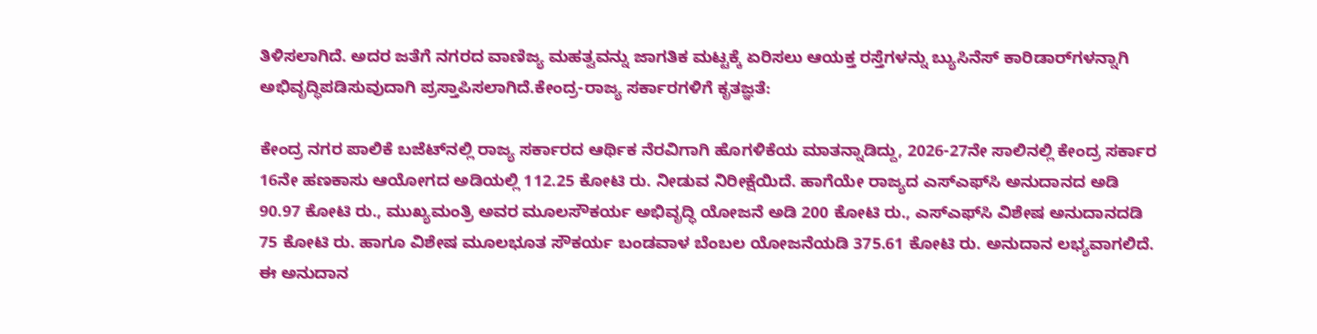ತಿಳಿಸಲಾಗಿದೆ. ಅದರ ಜತೆಗೆ ನಗರದ ವಾಣಿಜ್ಯ ಮಹತ್ವವನ್ನು ಜಾಗತಿಕ ಮಟ್ಟಕ್ಕೆ ಏರಿಸಲು ಆಯಕ್ತ ರಸ್ತೆಗಳನ್ನು ಬ್ಯುಸಿನೆಸ್‌ ಕಾರಿಡಾರ್‌ಗಳನ್ನಾಗಿ ಅಭಿವೃದ್ಧಿಪಡಿಸುವುದಾಗಿ ಪ್ರಸ್ತಾಪಿಸಲಾಗಿದೆ.ಕೇಂದ್ರ-ರಾಜ್ಯ ಸರ್ಕಾರಗಳಿಗೆ ಕೃತಜ್ಞತೆ:

ಕೇಂದ್ರ ನಗರ ಪಾಲಿಕೆ ಬಜೆಟ್‌ನಲ್ಲಿ ರಾಜ್ಯ ಸರ್ಕಾರದ ಆರ್ಥಿಕ ನೆರವಿಗಾಗಿ ಹೊಗಳಿಕೆಯ ಮಾತನ್ನಾಡಿದ್ದು, 2026-27ನೇ ಸಾಲಿನಲ್ಲಿ ಕೇಂದ್ರ ಸರ್ಕಾರ 16ನೇ ಹಣಕಾಸು ಆಯೋಗದ ಅಡಿಯಲ್ಲಿ 112.25 ಕೋಟಿ ರು. ನೀಡುವ ನಿರೀಕ್ಷೆಯಿದೆ. ಹಾಗೆಯೇ ರಾಜ್ಯದ ಎಸ್‌ಎಫ್‌ಸಿ ಅನುದಾನದ ಅಡಿ 90.97 ಕೋಟಿ ರು., ಮುಖ್ಯಮಂತ್ರಿ ಅವರ ಮೂಲಸೌಕರ್ಯ ಅಭಿವೃದ್ಧಿ ಯೋಜನೆ ಅಡಿ 200 ಕೋಟಿ ರು., ಎಸ್‌ಎಫ್‌ಸಿ ವಿಶೇಷ ಅನುದಾನದಡಿ 75 ಕೋಟಿ ರು. ಹಾಗೂ ವಿಶೇಷ ಮೂಲಭೂತ ಸೌಕರ್ಯ ಬಂಡವಾಳ ಬೆಂಬಲ ಯೋಜನೆಯಡಿ 375.61 ಕೋಟಿ ರು. ಅನುದಾನ ಲಭ್ಯವಾಗಲಿದೆ. ಈ ಅನುದಾನ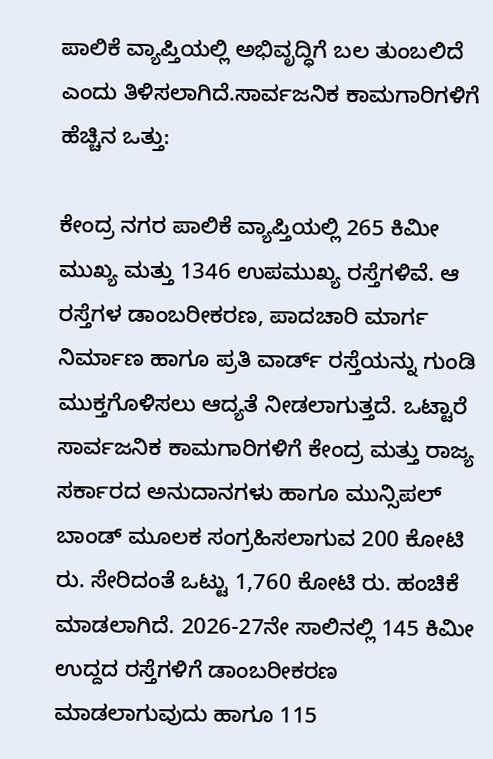ಪಾಲಿಕೆ ವ್ಯಾಪ್ತಿಯಲ್ಲಿ ಅಭಿವೃದ್ಧಿಗೆ ಬಲ ತುಂಬಲಿದೆ ಎಂದು ತಿಳಿಸಲಾಗಿದೆ.ಸಾರ್ವಜನಿಕ ಕಾಮಗಾರಿಗಳಿಗೆ ಹೆಚ್ಚಿನ ಒತ್ತು:

ಕೇಂದ್ರ ನಗರ ಪಾಲಿಕೆ ವ್ಯಾಪ್ತಿಯಲ್ಲಿ 265 ಕಿಮೀ ಮುಖ್ಯ ಮತ್ತು 1346 ಉಪಮುಖ್ಯ ರಸ್ತೆಗಳಿವೆ. ಆ ರಸ್ತೆಗಳ ಡಾಂಬರೀಕರಣ, ಪಾದಚಾರಿ ಮಾರ್ಗ ನಿರ್ಮಾಣ ಹಾಗೂ ಪ್ರತಿ ವಾರ್ಡ್‌ ರಸ್ತೆಯನ್ನು ಗುಂಡಿ ಮುಕ್ತಗೊಳಿಸಲು ಆದ್ಯತೆ ನೀಡಲಾಗುತ್ತದೆ. ಒಟ್ಟಾರೆ ಸಾರ್ವಜನಿಕ ಕಾಮಗಾರಿಗಳಿಗೆ ಕೇಂದ್ರ ಮತ್ತು ರಾಜ್ಯ ಸರ್ಕಾರದ ಅನುದಾನಗಳು ಹಾಗೂ ಮುನ್ಸಿಪಲ್‌ ಬಾಂಡ್‌ ಮೂಲಕ ಸಂಗ್ರಹಿಸಲಾಗುವ 200 ಕೋಟಿ ರು. ಸೇರಿದಂತೆ ಒಟ್ಟು 1,760 ಕೋಟಿ ರು. ಹಂಚಿಕೆ ಮಾಡಲಾಗಿದೆ. 2026-27ನೇ ಸಾಲಿನಲ್ಲಿ 145 ಕಿಮೀ ಉದ್ದದ ರಸ್ತೆಗಳಿಗೆ ಡಾಂಬರೀಕರಣ ಮಾಡಲಾಗುವುದು ಹಾಗೂ 115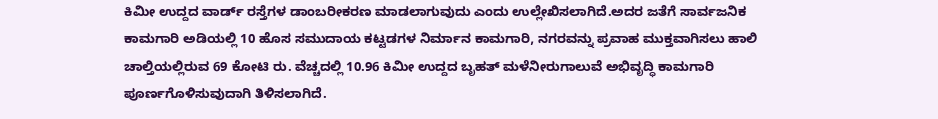ಕಿಮೀ ಉದ್ದದ ವಾರ್ಡ್‌ ರಸ್ತೆಗಳ ಡಾಂಬರೀಕರಣ ಮಾಡಲಾಗುವುದು ಎಂದು ಉಲ್ಲೇಖಿಸಲಾಗಿದೆ.ಅದರ ಜತೆಗೆ ಸಾರ್ವಜನಿಕ ಕಾಮಗಾರಿ ಅಡಿಯಲ್ಲಿ 10 ಹೊಸ ಸಮುದಾಯ ಕಟ್ಟಡಗಳ ನಿರ್ಮಾನ ಕಾಮಗಾರಿ, ನಗರವನ್ನು ಪ್ರವಾಹ ಮುಕ್ತವಾಗಿಸಲು ಹಾಲಿ ಚಾಲ್ತಿಯಲ್ಲಿರುವ 69 ಕೋಟಿ ರು. ವೆಚ್ಚದಲ್ಲಿ 10.96 ಕಿಮೀ ಉದ್ದದ ಬೃಹತ್‌ ಮಳೆನೀರುಗಾಲುವೆ ಅಭಿವೃದ್ಧಿ ಕಾಮಗಾರಿ ಪೂರ್ಣಗೊಳಿಸುವುದಾಗಿ ತಿಳಿಸಲಾಗಿದೆ.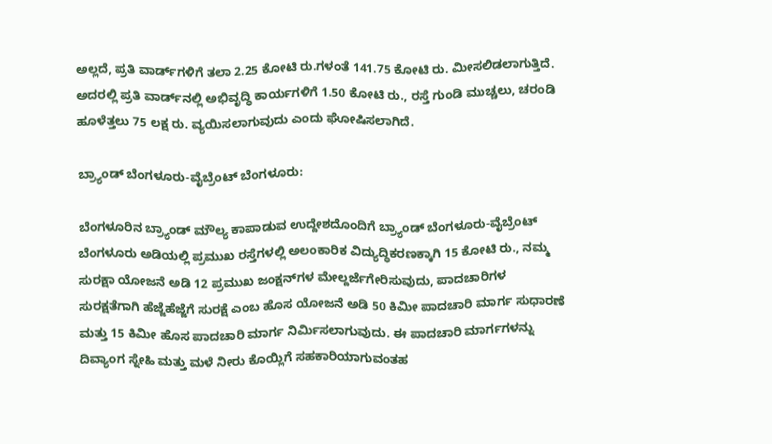ಅಲ್ಲದೆ, ಪ್ರತಿ ವಾರ್ಡ್‌ಗಳಿಗೆ ತಲಾ 2.25 ಕೋಟಿ ರು.ಗಳಂತೆ 141.75 ಕೋಟಿ ರು. ಮೀಸಲಿಡಲಾಗುತ್ತಿದೆ. ಅದರಲ್ಲಿ ಪ್ರತಿ ವಾರ್ಡ್‌ನಲ್ಲಿ ಅಭಿವೃದ್ಧಿ ಕಾರ್ಯಗಳಿಗೆ 1.50 ಕೋಟಿ ರು., ರಸ್ತೆ ಗುಂಡಿ ಮುಚ್ಚಲು, ಚರಂಡಿ ಹೂಳೆತ್ತಲು 75 ಲಕ್ಷ ರು. ವ್ಯಯಿಸಲಾಗುವುದು ಎಂದು ಘೋಷಿಸಲಾಗಿದೆ.

ಬ್ರ್ಯಾಂಡ್‌ ಬೆಂಗಳೂರು-ವೈಬ್ರೆಂಟ್‌ ಬೆಂಗಳೂರು:

ಬೆಂಗಳೂರಿನ ಬ್ರ್ಯಾಂಡ್‌ ಮೌಲ್ಯ ಕಾಪಾಡುವ ಉದ್ದೇಶದೊಂದಿಗೆ ಬ್ರ್ಯಾಂಡ್‌ ಬೆಂಗಳೂರು-ವೈಬ್ರೆಂಟ್‌ ಬೆಂಗಳೂರು ಅಡಿಯಲ್ಲಿ ಪ್ರಮುಖ ರಸ್ತೆಗಳಲ್ಲಿ ಅಲಂಕಾರಿಕ ವಿದ್ಯುದ್ಧಿಕರಣಕ್ಕಾಗಿ 15 ಕೋಟಿ ರು., ನಮ್ಮ ಸುರಕ್ಷಾ ಯೋಜನೆ ಅಡಿ 12 ಪ್ರಮುಖ ಜಂಕ್ಷನ್‌ಗಳ ಮೇಲ್ದರ್ಜೆಗೇರಿಸುವುದು, ಪಾದಚಾರಿಗಳ ಸುರಕ್ಷತೆಗಾಗಿ ಹೆಜ್ಜೆಹೆಜ್ಜೆಗೆ ಸುರಕ್ಷೆ ಎಂಬ ಹೊಸ ಯೋಜನೆ ಅಡಿ 50 ಕಿಮೀ ಪಾದಚಾರಿ ಮಾರ್ಗ ಸುಧಾರಣೆ ಮತ್ತು 15 ಕಿಮೀ ಹೊಸ ಪಾದಚಾರಿ ಮಾರ್ಗ ನಿರ್ಮಿಸಲಾಗುವುದು. ಈ ಪಾದಚಾರಿ ಮಾರ್ಗಗಳನ್ನು ದಿವ್ಯಾಂಗ ಸ್ನೇಹಿ ಮತ್ತು ಮಳೆ ನೀರು ಕೊಯ್ಲಿಗೆ ಸಹಕಾರಿಯಾಗುವಂತಹ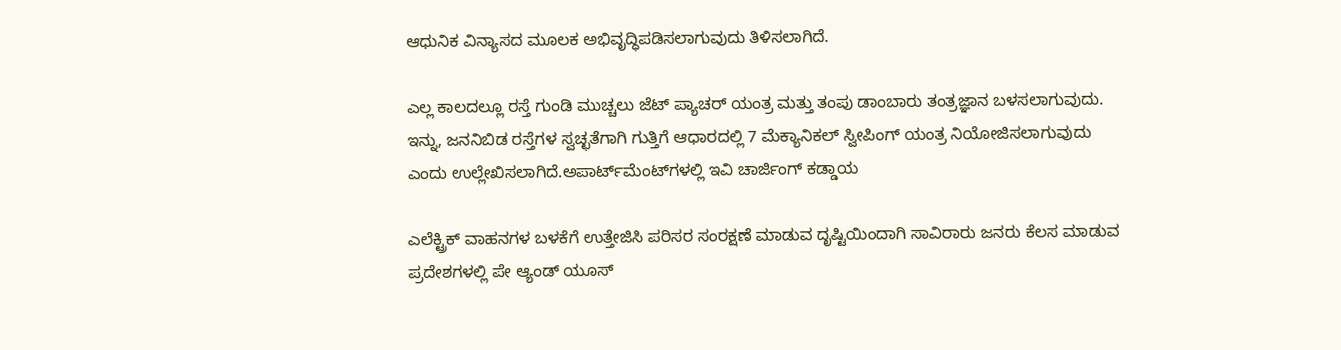ಆಧುನಿಕ ವಿನ್ಯಾಸದ ಮೂಲಕ ಅಭಿವೃದ್ಧಿಪಡಿಸಲಾಗುವುದು ತಿಳಿಸಲಾಗಿದೆ.

ಎಲ್ಲ ಕಾಲದಲ್ಲೂ ರಸ್ತೆ ಗುಂಡಿ ಮುಚ್ಚಲು ಜೆಟ್‌ ಪ್ಯಾಚರ್‌ ಯಂತ್ರ ಮತ್ತು ತಂಪು ಡಾಂಬಾರು ತಂತ್ರಜ್ಞಾನ ಬಳಸಲಾಗುವುದು. ಇನ್ನು, ಜನನಿಬಿಡ ರಸ್ತೆಗಳ ಸ್ವಚ್ಛತೆಗಾಗಿ ಗುತ್ತಿಗೆ ಆಧಾರದಲ್ಲಿ 7 ಮೆಕ್ಯಾನಿಕಲ್‌ ಸ್ವೀಪಿಂಗ್ ಯಂತ್ರ ನಿಯೋಜಿಸಲಾಗುವುದು ಎಂದು ಉಲ್ಲೇಖಿಸಲಾಗಿದೆ.ಅಪಾರ್ಟ್‌ಮೆಂಟ್‌ಗಳಲ್ಲಿ ಇವಿ ಚಾರ್ಜಿಂಗ್‌ ಕಡ್ಡಾಯ

ಎಲೆಕ್ಟ್ರಿಕ್‌ ವಾಹನಗಳ ಬಳಕೆಗೆ ಉತ್ತೇಜಿಸಿ ಪರಿಸರ ಸಂರಕ್ಷಣೆ ಮಾಡುವ ದೃಷ್ಟಿಯಿಂದಾಗಿ ಸಾವಿರಾರು ಜನರು ಕೆಲಸ ಮಾಡುವ ಪ್ರದೇಶಗಳಲ್ಲಿ ಪೇ ಆ್ಯಂಡ್‌ ಯೂಸ್‌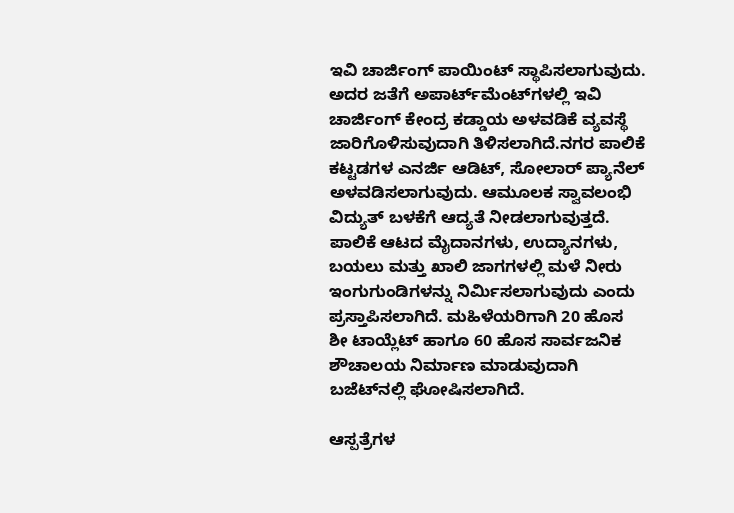ಇವಿ ಚಾರ್ಜಿಂಗ್‌ ಪಾಯಿಂಟ್‌ ಸ್ಥಾಪಿಸಲಾಗುವುದು. ಅದರ ಜತೆಗೆ ಅಪಾರ್ಟ್‌ಮೆಂಟ್‌ಗಳಲ್ಲಿ ಇವಿ ಚಾರ್ಜಿಂಗ್‌ ಕೇಂದ್ರ ಕಡ್ಡಾಯ ಅಳವಡಿಕೆ ವ್ಯವಸ್ಥೆ ಜಾರಿಗೊಳಿಸುವುದಾಗಿ ತಿಳಿಸಲಾಗಿದೆ.ನಗರ ಪಾಲಿಕೆ ಕಟ್ಟಡಗಳ ಎನರ್ಜಿ ಆಡಿಟ್‌, ಸೋಲಾರ್‌ ಪ್ಯಾನೆಲ್‌ ಅಳವಡಿಸಲಾಗುವುದು. ಆಮೂಲಕ ಸ್ವಾವಲಂಭಿ ವಿದ್ಯುತ್‌ ಬಳಕೆಗೆ ಆದ್ಯತೆ ನೀಡಲಾಗುವುತ್ತದೆ. ಪಾಲಿಕೆ ಆಟದ ಮೈದಾನಗಳು, ಉದ್ಯಾನಗಳು, ಬಯಲು ಮತ್ತು ಖಾಲಿ ಜಾಗಗಳಲ್ಲಿ ಮಳೆ ನೀರು ಇಂಗುಗುಂಡಿಗಳನ್ನು ನಿರ್ಮಿಸಲಾಗುವುದು ಎಂದು ಪ್ರಸ್ತಾಪಿಸಲಾಗಿದೆ. ಮಹಿಳೆಯರಿಗಾಗಿ 20 ಹೊಸ ಶೀ ಟಾಯ್ಲೆಟ್‌ ಹಾಗೂ 60 ಹೊಸ ಸಾರ್ವಜನಿಕ ಶೌಚಾಲಯ ನಿರ್ಮಾಣ ಮಾಡುವುದಾಗಿ ಬಜೆಟ್‌ನಲ್ಲಿ ಘೋಷಿಸಲಾಗಿದೆ.

ಆಸ್ಪತ್ರೆಗಳ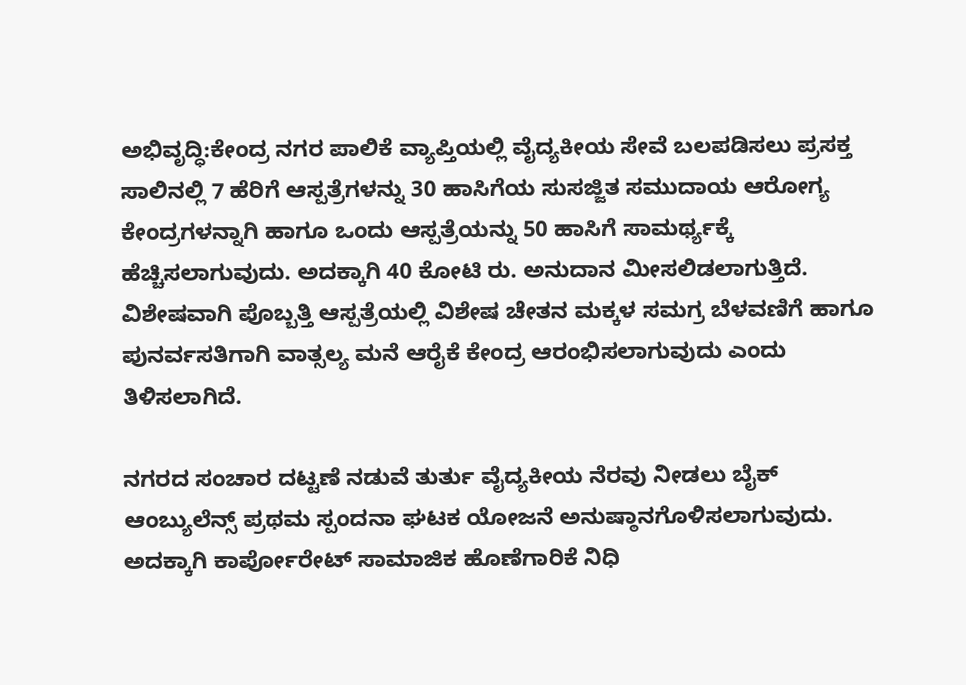ಅಭಿವೃದ್ಧಿ:ಕೇಂದ್ರ ನಗರ ಪಾಲಿಕೆ ವ್ಯಾಪ್ತಿಯಲ್ಲಿ ವೈದ್ಯಕೀಯ ಸೇವೆ ಬಲಪಡಿಸಲು ಪ್ರಸಕ್ತ ಸಾಲಿನಲ್ಲಿ 7 ಹೆರಿಗೆ ಆಸ್ಪತ್ರೆಗಳನ್ನು 30 ಹಾಸಿಗೆಯ ಸುಸಜ್ಜಿತ ಸಮುದಾಯ ಆರೋಗ್ಯ ಕೇಂದ್ರಗಳನ್ನಾಗಿ ಹಾಗೂ ಒಂದು ಆಸ್ಪತ್ರೆಯನ್ನು 50 ಹಾಸಿಗೆ ಸಾಮರ್ಥ್ಯಕ್ಕೆ ಹೆಚ್ಚಿಸಲಾಗುವುದು. ಅದಕ್ಕಾಗಿ 40 ಕೋಟಿ ರು. ಅನುದಾನ ಮೀಸಲಿಡಲಾಗುತ್ತಿದೆ. ವಿಶೇಷವಾಗಿ ಪೊಬ್ಬತ್ತಿ ಆಸ್ಪತ್ರೆಯಲ್ಲಿ ವಿಶೇಷ ಚೇತನ ಮಕ್ಕಳ ಸಮಗ್ರ ಬೆಳವಣಿಗೆ ಹಾಗೂ ಪುನರ್ವಸತಿಗಾಗಿ ವಾತ್ಸಲ್ಯ ಮನೆ ಆರೈಕೆ ಕೇಂದ್ರ ಆರಂಭಿಸಲಾಗುವುದು ಎಂದು ತಿಳಿಸಲಾಗಿದೆ.

ನಗರದ ಸಂಚಾರ ದಟ್ಟಣೆ ನಡುವೆ ತುರ್ತು ವೈದ್ಯಕೀಯ ನೆರವು ನೀಡಲು ಬೈಕ್‌ ಆಂಬ್ಯುಲೆನ್ಸ್‌ ಪ್ರಥಮ ಸ್ಪಂದನಾ ಘಟಕ ಯೋಜನೆ ಅನುಷ್ಠಾನಗೊಳಿಸಲಾಗುವುದು. ಅದಕ್ಕಾಗಿ ಕಾರ್ಪೋರೇಟ್‌ ಸಾಮಾಜಿಕ ಹೊಣೆಗಾರಿಕೆ ನಿಧಿ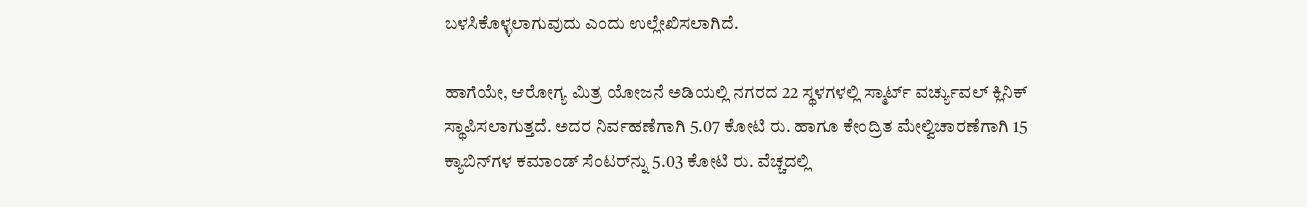ಬಳಸಿಕೊಳ್ಳಲಾಗುವುದು ಎಂದು ಉಲ್ಲೇಖಿಸಲಾಗಿದೆ.

ಹಾಗೆಯೇ, ಆರೋಗ್ಯ ಮಿತ್ರ ಯೋಜನೆ ಅಡಿಯಲ್ಲಿ ನಗರದ 22 ಸ್ಥಳಗಳಲ್ಲಿ ಸ್ಮಾರ್ಟ್‌ ವರ್ಚ್ಯುವಲ್ ಕ್ಲಿನಿಕ್‌ ಸ್ಥಾಪಿಸಲಾಗುತ್ತದೆ. ಅದರ ನಿರ್ವಹಣೆಗಾಗಿ 5.07 ಕೋಟಿ ರು. ಹಾಗೂ ಕೇಂದ್ರಿತ ಮೇಲ್ವಿಚಾರಣೆಗಾಗಿ 15 ಕ್ಯಾಬಿನ್‌ಗಳ ಕಮಾಂಡ್‌ ಸೆಂಟರ್‌ನ್ನು 5.03 ಕೋಟಿ ರು. ವೆಚ್ಚದಲ್ಲಿ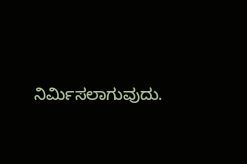ನಿರ್ಮಿಸಲಾಗುವುದು.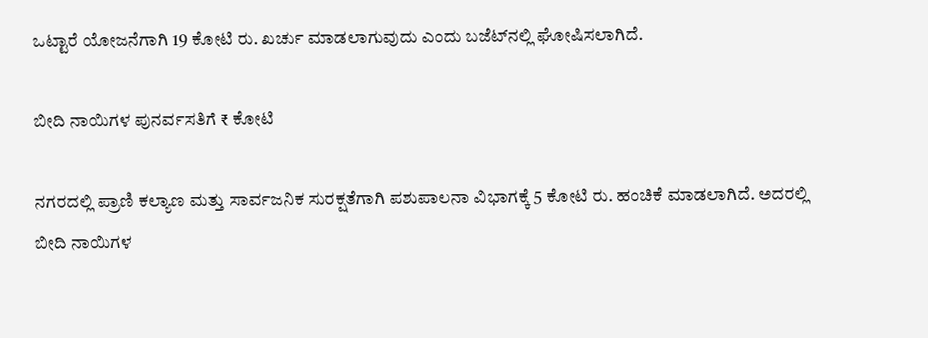ಒಟ್ಟಾರೆ ಯೋಜನೆಗಾಗಿ 19 ಕೋಟಿ ರು. ಖರ್ಚು ಮಾಡಲಾಗುವುದು ಎಂದು ಬಜೆಟ್‌ನಲ್ಲಿ ಘೋಷಿಸಲಾಗಿದೆ.

ಬೀದಿ ನಾಯಿಗಳ ಪುನರ್ವಸತಿಗೆ ₹ ಕೋಟಿ

ನಗರದಲ್ಲಿ ಪ್ರಾಣಿ ಕಲ್ಯಾಣ ಮತ್ತು ಸಾರ್ವಜನಿಕ ಸುರಕ್ಷತೆಗಾಗಿ ಪಶುಪಾಲನಾ ವಿಭಾಗಕ್ಕೆ 5 ಕೋಟಿ ರು. ಹಂಚಿಕೆ ಮಾಡಲಾಗಿದೆ. ಅದರಲ್ಲಿ ಬೀದಿ ನಾಯಿಗಳ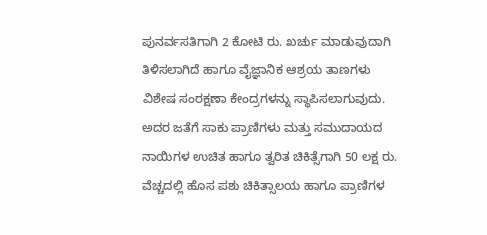ಪುನರ್ವಸತಿಗಾಗಿ 2 ಕೋಟಿ ರು. ಖರ್ಚು ಮಾಡುವುದಾಗಿ ತಿಳಿಸಲಾಗಿದೆ ಹಾಗೂ ವೈಜ್ಞಾನಿಕ ಆಶ್ರಯ ತಾಣಗಳು ವಿಶೇಷ ಸಂರಕ್ಷಣಾ ಕೇಂದ್ರಗಳನ್ನು ಸ್ಥಾಪಿಸಲಾಗುವುದು. ಅದರ ಜತೆಗೆ ಸಾಕು ಪ್ರಾಣಿಗಳು ಮತ್ತು ಸಮುದಾಯದ ನಾಯಿಗಳ ಉಚಿತ ಹಾಗೂ ತ್ವರಿತ ಚಿಕಿತ್ಸೆಗಾಗಿ 50 ಲಕ್ಷ ರು. ವೆಚ್ಚದಲ್ಲಿ ಹೊಸ ಪಶು ಚಿಕಿತ್ಸಾಲಯ ಹಾಗೂ ಪ್ರಾಣಿಗಳ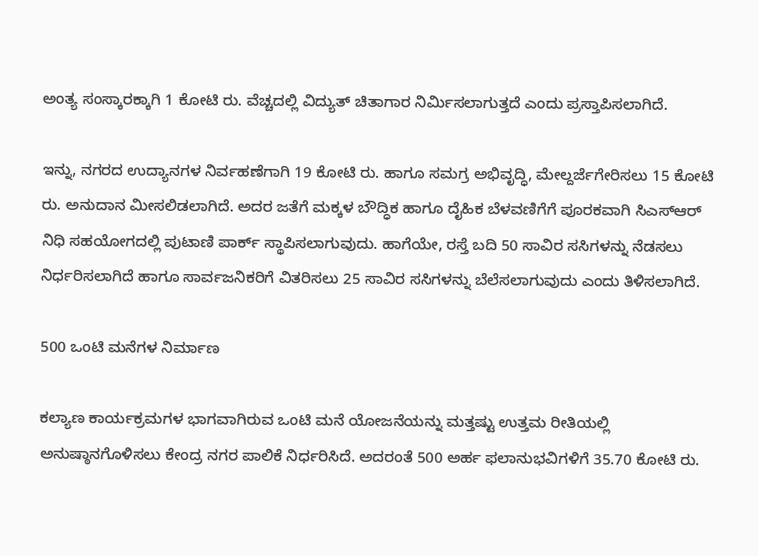ಅಂತ್ಯ ಸಂಸ್ಕಾರಕ್ಕಾಗಿ 1 ಕೋಟಿ ರು. ವೆಚ್ಚದಲ್ಲಿ ವಿದ್ಯುತ್‌ ಚಿತಾಗಾರ ನಿರ್ಮಿಸಲಾಗುತ್ತದೆ ಎಂದು ಪ್ರಸ್ತಾಪಿಸಲಾಗಿದೆ.

ಇನ್ನು, ನಗರದ ಉದ್ಯಾನಗಳ ನಿರ್ವಹಣೆಗಾಗಿ 19 ಕೋಟಿ ರು. ಹಾಗೂ ಸಮಗ್ರ ಅಭಿವೃದ್ಧಿ, ಮೇಲ್ದರ್ಜೆಗೇರಿಸಲು 15 ಕೋಟಿ ರು. ಅನುದಾನ ಮೀಸಲಿಡಲಾಗಿದೆ. ಅದರ ಜತೆಗೆ ಮಕ್ಕಳ ಬೌದ್ಧಿಕ ಹಾಗೂ ದೈಹಿಕ ಬೆಳವಣಿಗೆಗೆ ಪೂರಕವಾಗಿ ಸಿಎಸ್‌ಆರ್‌ ನಿಧಿ ಸಹಯೋಗದಲ್ಲಿ ಪುಟಾಣಿ ಪಾರ್ಕ್‌ ಸ್ಥಾಪಿಸಲಾಗುವುದು. ಹಾಗೆಯೇ, ರಸ್ತೆ ಬದಿ 50 ಸಾವಿರ ಸಸಿಗಳನ್ನು ನೆಡಸಲು ನಿರ್ಧರಿಸಲಾಗಿದೆ ಹಾಗೂ ಸಾರ್ವಜನಿಕರಿಗೆ ವಿತರಿಸಲು 25 ಸಾವಿರ ಸಸಿಗಳನ್ನು ಬೆಲೆಸಲಾಗುವುದು ಎಂದು ತಿಳಿಸಲಾಗಿದೆ.

500 ಒಂಟಿ ಮನೆಗಳ ನಿರ್ಮಾಣ

ಕಲ್ಯಾಣ ಕಾರ್ಯಕ್ರಮಗಳ ಭಾಗವಾಗಿರುವ ಒಂಟಿ ಮನೆ ಯೋಜನೆಯನ್ನು ಮತ್ತಷ್ಟು ಉತ್ತಮ ರೀತಿಯಲ್ಲಿ ಅನುಷ್ಠಾನಗೊಳಿಸಲು ಕೇಂದ್ರ ನಗರ ಪಾಲಿಕೆ ನಿರ್ಧರಿಸಿದೆ. ಅದರಂತೆ 500 ಅರ್ಹ ಫಲಾನುಭವಿಗಳಿಗೆ 35.70 ಕೋಟಿ ರು.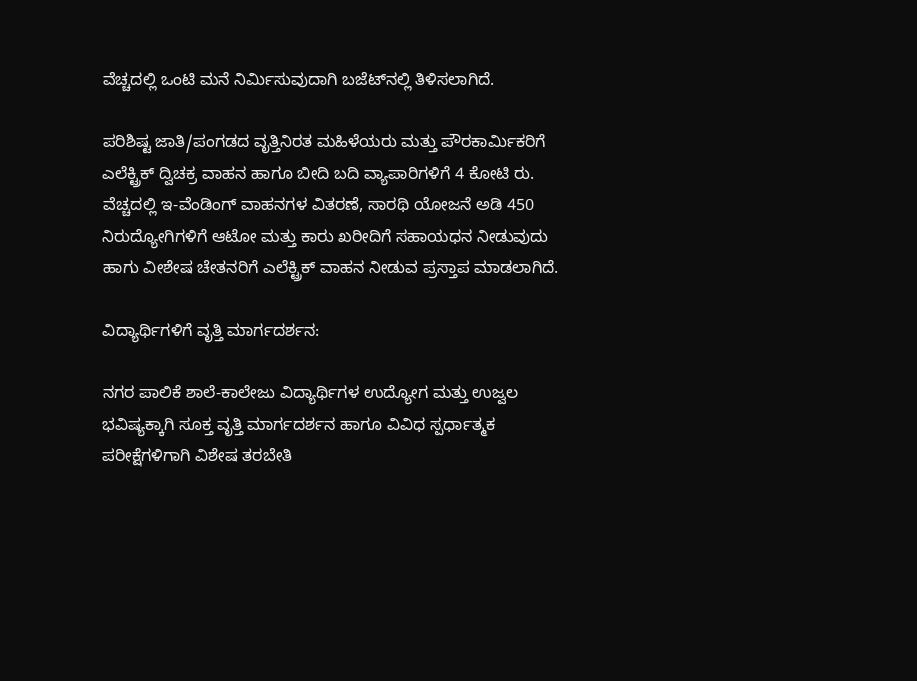ವೆಚ್ಚದಲ್ಲಿ ಒಂಟಿ ಮನೆ ನಿರ್ಮಿಸುವುದಾಗಿ ಬಜೆಟ್‌ನಲ್ಲಿ ತಿಳಿಸಲಾಗಿದೆ.

ಪರಿಶಿಷ್ಟ ಜಾತಿ/ಪಂಗಡದ ವೃತ್ತಿನಿರತ ಮಹಿಳೆಯರು ಮತ್ತು ಪೌರಕಾರ್ಮಿಕರಿಗೆ ಎಲೆಕ್ಟ್ರಿಕ್‌ ದ್ವಿಚಕ್ರ ವಾಹನ ಹಾಗೂ ಬೀದಿ ಬದಿ ವ್ಯಾಪಾರಿಗಳಿಗೆ 4 ಕೋಟಿ ರು. ವೆಚ್ಚದಲ್ಲಿ ಇ-ವೆಂಡಿಂಗ್‌ ವಾಹನಗಳ ವಿತರಣೆ, ಸಾರಥಿ ಯೋಜನೆ ಅಡಿ 450 ನಿರುದ್ಯೋಗಿಗಳಿಗೆ ಆಟೋ ಮತ್ತು ಕಾರು ಖರೀದಿಗೆ ಸಹಾಯಧನ ನೀಡುವುದು ಹಾಗು ವೀಶೇಷ ಚೇತನರಿಗೆ ಎಲೆಕ್ಟ್ರಿಕ್‌ ವಾಹನ ನೀಡುವ ಪ್ರಸ್ತಾಪ ಮಾಡಲಾಗಿದೆ.

ವಿದ್ಯಾರ್ಥಿಗಳಿಗೆ ವೃತ್ತಿ ಮಾರ್ಗದರ್ಶನ:

ನಗರ ಪಾಲಿಕೆ ಶಾಲೆ-ಕಾಲೇಜು ವಿದ್ಯಾರ್ಥಿಗಳ ಉದ್ಯೋಗ ಮತ್ತು ಉಜ್ವಲ ಭವಿಷ್ಯಕ್ಕಾಗಿ ಸೂಕ್ತ ವೃತ್ತಿ ಮಾರ್ಗದರ್ಶನ ಹಾಗೂ ವಿವಿಧ ಸ್ಪರ್ಧಾತ್ಮಕ ಪರೀಕ್ಷೆಗಳಿಗಾಗಿ ವಿಶೇಷ ತರಬೇತಿ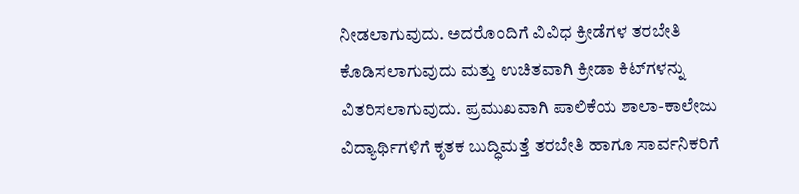ನೀಡಲಾಗುವುದು. ಅದರೊಂದಿಗೆ ವಿವಿಧ ಕ್ರೀಡೆಗಳ ತರಬೇತಿ ಕೊಡಿಸಲಾಗುವುದು ಮತ್ತು ಉಚಿತವಾಗಿ ಕ್ರೀಡಾ ಕಿಟ್‌ಗಳನ್ನು ವಿತರಿಸಲಾಗುವುದು. ಪ್ರಮುಖವಾಗಿ ಪಾಲಿಕೆಯ ಶಾಲಾ-ಕಾಲೇಜು ವಿದ್ಯಾರ್ಥಿಗಳಿಗೆ ಕೃತಕ ಬುದ್ಧಿಮತ್ತೆ ತರಬೇತಿ ಹಾಗೂ ಸಾರ್ವನಿಕರಿಗೆ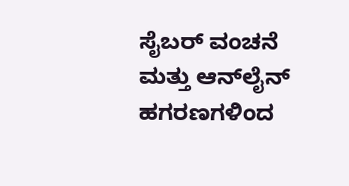ಸೈಬರ್ ವಂಚನೆ ಮತ್ತು ಆನ್‌ಲೈನ್‌ ಹಗರಣಗಳಿಂದ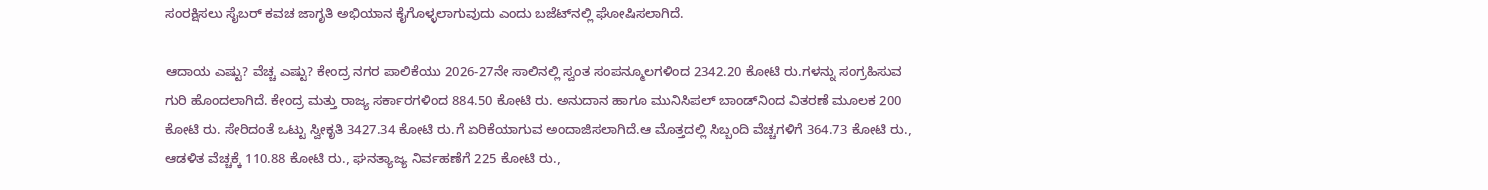ಸಂರಕ್ಷಿಸಲು ಸೈಬರ್‌ ಕವಚ ಜಾಗೃತಿ ಅಭಿಯಾನ ಕೈಗೊಳ್ಳಲಾಗುವುದು ಎಂದು ಬಜೆಟ್‌ನಲ್ಲಿ ಘೋಷಿಸಲಾಗಿದೆ.

ಆದಾಯ ಎಷ್ಟು? ವೆಚ್ಚ ಎಷ್ಟು? ಕೇಂದ್ರ ನಗರ ಪಾಲಿಕೆಯು 2026-27ನೇ ಸಾಲಿನಲ್ಲಿ ಸ್ವಂತ ಸಂಪನ್ಮೂಲಗಳಿಂದ 2342.20 ಕೋಟಿ ರು.ಗಳನ್ನು ಸಂಗ್ರಹಿಸುವ ಗುರಿ ಹೊಂದಲಾಗಿದೆ. ಕೇಂದ್ರ ಮತ್ತು ರಾಜ್ಯ ಸರ್ಕಾರಗಳಿಂದ 884.50 ಕೋಟಿ ರು. ಅನುದಾನ ಹಾಗೂ ಮುನಿಸಿಪಲ್‌ ಬಾಂಡ್‌ನಿಂದ ವಿತರಣೆ ಮೂಲಕ 200 ಕೋಟಿ ರು. ಸೇರಿದಂತೆ ಒಟ್ಟು ಸ್ವೀಕೃತಿ 3427.34 ಕೋಟಿ ರು.ಗೆ ಏರಿಕೆಯಾಗುವ ಅಂದಾಜಿಸಲಾಗಿದೆ.ಆ ಮೊತ್ತದಲ್ಲಿ ಸಿಬ್ಬಂದಿ ವೆಚ್ಚಗಳಿಗೆ 364.73 ಕೋಟಿ ರು., ಆಡಳಿತ ವೆಚ್ಚಕ್ಕೆ 110.88 ಕೋಟಿ ರು., ಘನತ್ಯಾಜ್ಯ ನಿರ್ವಹಣೆಗೆ 225 ಕೋಟಿ ರು.,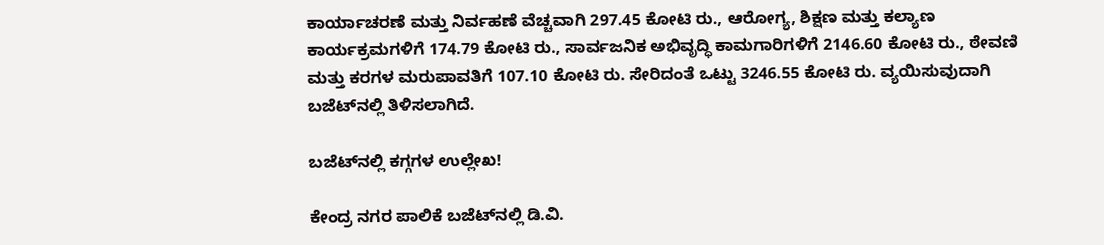ಕಾರ್ಯಾಚರಣೆ ಮತ್ತು ನಿರ್ವಹಣೆ ವೆಚ್ಚವಾಗಿ 297.45 ಕೋಟಿ ರು., ಆರೋಗ್ಯ, ಶಿಕ್ಷಣ ಮತ್ತು ಕಲ್ಯಾಣ ಕಾರ್ಯಕ್ರಮಗಳಿಗೆ 174.79 ಕೋಟಿ ರು., ಸಾರ್ವಜನಿಕ ಅಭಿವೃದ್ಧಿ ಕಾಮಗಾರಿಗಳಿಗೆ 2146.60 ಕೋಟಿ ರು., ಠೇವಣಿ ಮತ್ತು ಕರಗಳ ಮರುಪಾವತಿಗೆ 107.10 ಕೋಟಿ ರು. ಸೇರಿದಂತೆ ಒಟ್ಟು 3246.55 ಕೋಟಿ ರು. ವ್ಯಯಿಸುವುದಾಗಿ ಬಜೆಟ್‌ನಲ್ಲಿ ತಿಳಿಸಲಾಗಿದೆ.

ಬಜೆಟ್‌ನಲ್ಲಿ ಕಗ್ಗಗಳ ಉಲ್ಲೇಖ!

ಕೇಂದ್ರ ನಗರ ಪಾಲಿಕೆ ಬಜೆಟ್‌ನಲ್ಲಿ ಡಿ.ವಿ.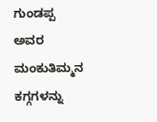ಗುಂಡಪ್ಪ ಅವರ ಮಂಕುತಿಮ್ಮನ ಕಗ್ಗಗಳನ್ನು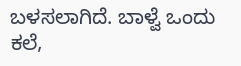ಬಳಸಲಾಗಿದೆ. ಬಾಳ್ವೆ ಒಂದು ಕಲೆ,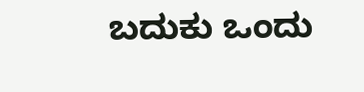ಬದುಕು ಒಂದು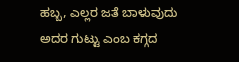ಹಬ್ಬ, ಎಲ್ಲರ ಜತೆ ಬಾಳುವುದು ಅದರ ಗುಟ್ಟು ಎಂಬ ಕಗ್ಗದ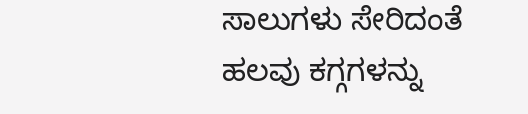ಸಾಲುಗಳು ಸೇರಿದಂತೆ ಹಲವು ಕಗ್ಗಗಳನ್ನು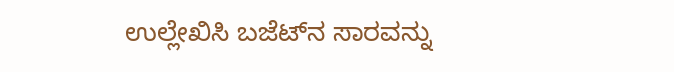ಉಲ್ಲೇಖಿಸಿ ಬಜೆಟ್‌ನ ಸಾರವನ್ನು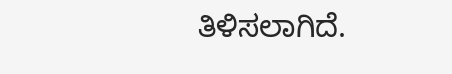ತಿಳಿಸಲಾಗಿದೆ.